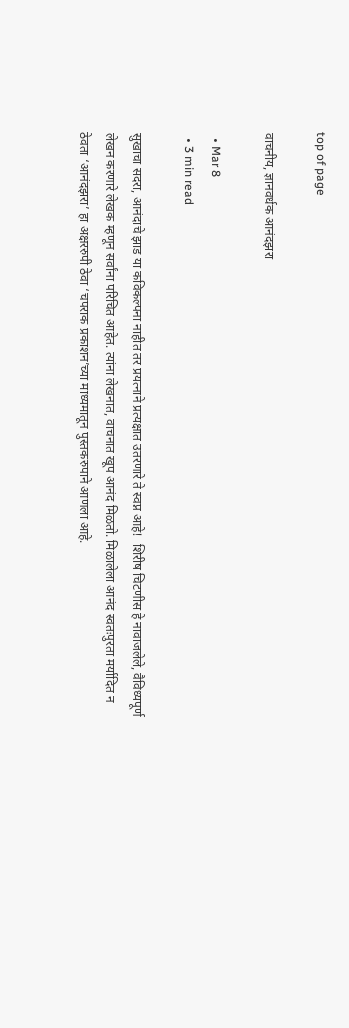top of page

वाचनीय, ज्ञानवर्धक आनंदझरा

  • Mar 8
  • 3 min read

सुखाचा सदरा, आनंदाचे झाड या कविकल्पना नाहीत तर प्रयत्नाने प्रत्यक्षात उतरणारे ते स्वप्न आहे!  शिरीष चिटणीस हे नावाजलेले, वैविध्यपूर्ण लेखन करणारे लेखक म्हणून सर्वांना परिचित आहेत. त्यांना लेखनात, वाचनात खूप आनंद मिळतो. मिळालेला आनंद स्वतःपुरता मर्यादित न ठेवता ‌‘आनंदझरा‌’ हा अक्षररुपी ठेवा ‌‘चपराक प्रकाशन‌’च्या माध्यमातून पुस्तकरुपाने आणला आहे.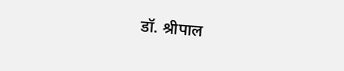डॉ. श्रीपाल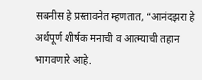सबनीस हे प्रस्तावनेत म्हणतात, “आनंदझरा हे अर्थपूर्ण शीर्षक मनाची व आत्म्याची तहान भागवणारे आहे.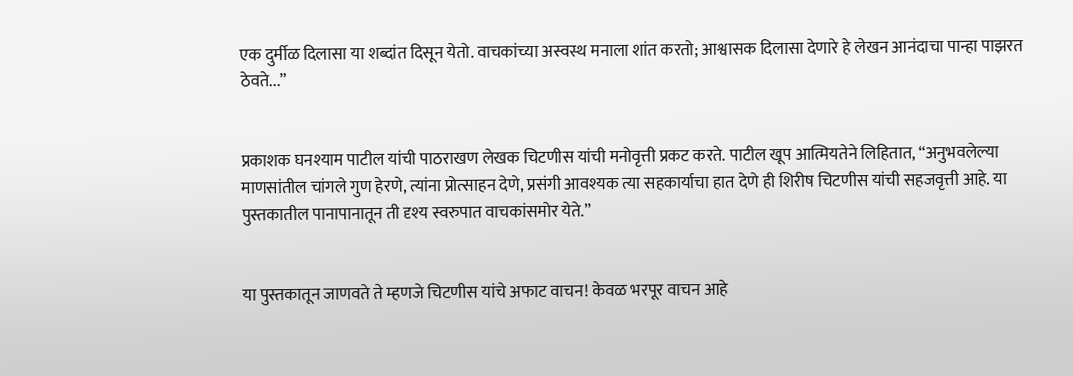एक दुर्मीळ दिलासा या शब्दांत दिसून येतो. वाचकांच्या अस्वस्थ मनाला शांत करतो; आश्वासक दिलासा देणारे हे लेखन आनंदाचा पान्हा पाझरत ठेवते...”


प्रकाशक घनश्याम पाटील यांची पाठराखण लेखक चिटणीस यांची मनोवृत्ती प्रकट करते. पाटील खूप आत्मियतेने लिहितात, “अनुभवलेल्या माणसांतील चांगले गुण हेरणे, त्यांना प्रोत्साहन देणे, प्रसंगी आवश्यक त्या सहकार्याचा हात देणे ही शिरीष चिटणीस यांची सहजवृत्ती आहे. या पुस्तकातील पानापानातून ती दृश्य स्वरुपात वाचकांसमोर येते.”


या पुस्तकातून जाणवते ते म्हणजे चिटणीस यांचे अफाट वाचन! केवळ भरपूर वाचन आहे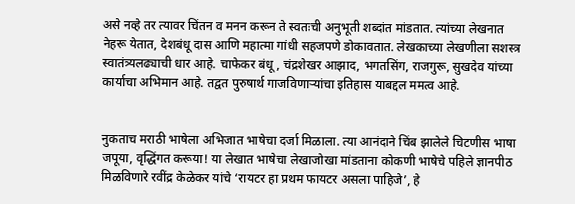असे नव्हे तर त्यावर चिंतन व मनन करून ते स्वतःची अनुभूती शब्दांत मांडतात. त्यांच्या लेखनात नेहरू येतात, देशबंधू दास आणि महात्मा गांधी सहजपणे डोकावतात. लेखकाच्या लेखणीला सशस्त्र स्वातंत्र्यलढ्याची धार आहे. चाफेकर बंधू, चंद्रशेखर आझाद, भगतसिंग, राजगुरू, सुखदेव यांच्या कार्याचा अभिमान आहे. तद्वत पुरुषार्थ गाजविणाऱ्यांचा इतिहास याबद्दल ममत्व आहे.


नुकताच मराठी भाषेला अभिजात भाषेचा दर्जा मिळाला. त्या आनंदाने चिंब झालेले चिटणीस भाषा जपूया, वृद्धिंगत करूया! या लेखात भाषेचा लेखाजोखा मांडताना कोकणी भाषेचे पहिले ज्ञानपीठ मिळविणारे रवींद्र केळेकर यांचे ‌‘रायटर हा प्रथम फायटर असला पाहिजे‌’, हे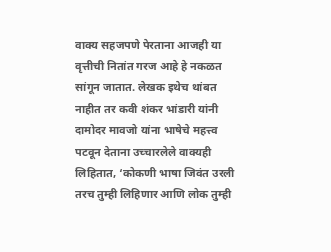वाक्य सहजपणे पेरताना आजही या वृत्तीची नितांत गरज आहे हे नकळत सांगून जातात. लेखक इथेच थांबत नाहीत तर कवी शंकर भांडारी यांनी दामोदर मावजो यांना भाषेचे महत्त्व पटवून देताना उच्चारलेले वाक्यही लिहितात, ‘कोकणी भाषा जिवंत उरली तरच तुम्ही लिहिणार आणि लोक तुम्ही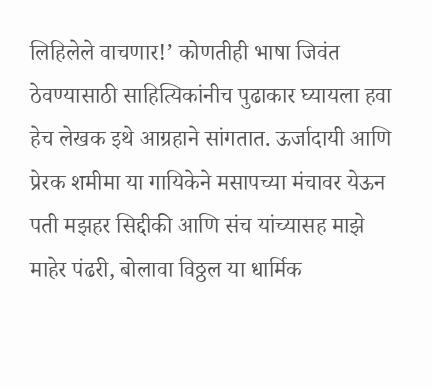लिहिलेले वाचणार!’ कोणतीही भाषा जिवंत ठेवण्यासाठी साहित्यिकांनीच पुढाकार घ्यायला हवा हेच लेखक इथे आग्रहाने सांगतात. ऊर्जादायी आणि प्रेरक शमीमा या गायिकेने मसापच्या मंचावर येऊन पती मझहर सिद्दीकी आणि संच यांच्यासह माझे माहेर पंढरी, बोलावा विठ्ठल या धार्मिक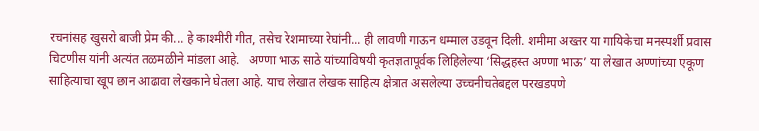रचनांसह खुसरो बाजी प्रेम की... हे काश्मीरी गीत, तसेच रेशमाच्या रेघांनी... ही लावणी गाऊन धम्माल उडवून दिली. शमीमा अख्तर या गायिकेचा मनस्पर्शी प्रवास चिटणीस यांनी अत्यंत तळमळीने मांडला आहे.   अण्णा भाऊ साठे यांच्याविषयी कृतज्ञतापूर्वक लिहिलेल्या ‌‘सिद्धहस्त अण्णा भाऊ‌’ या लेखात अण्णांच्या एकूण साहित्याचा खूप छान आढावा लेखकाने घेतला आहे. याच लेखात लेखक साहित्य क्षेत्रात असलेल्या उच्चनीचतेबद्दल परखडपणे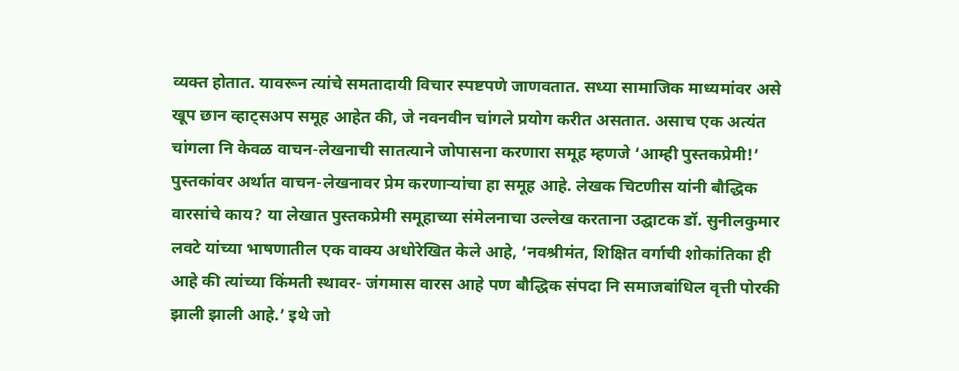व्यक्त होतात. यावरून त्यांचे समतादायी विचार स्पष्टपणे जाणवतात. सध्या सामाजिक माध्यमांवर असे खूप छान व्हाट्सअप समूह आहेत की, जे नवनवीन चांगले प्रयोग करीत असतात. असाच एक अत्यंत चांगला नि केवळ वाचन-लेखनाची सातत्याने जोपासना करणारा समूह म्हणजे ‌‘आम्ही पुस्तकप्रेमी!’ पुस्तकांवर अर्थात वाचन-लेखनावर प्रेम करणाऱ्यांचा हा समूह आहे. लेखक चिटणीस यांनी बौद्धिक वारसांचे काय? या लेखात पुस्तकप्रेमी समूहाच्या संमेलनाचा उल्लेख करताना उद्घाटक डॉ. सुनीलकुमार लवटे यांच्या भाषणातील एक वाक्य अधोरेखित केले आहे, ‘नवश्रीमंत, शिक्षित वर्गाची शोकांतिका ही आहे की त्यांच्या किंमती स्थावर- जंगमास वारस आहे पण बौद्धिक संपदा नि समाजबांधिल वृत्ती पोरकी झाली झाली आहे.’ इथे जो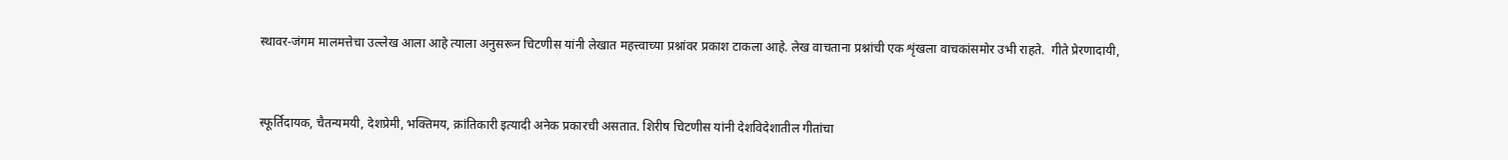स्थावर-जंगम मालमत्तेचा उल्लेख आला आहे त्याला अनुसरून चिटणीस यांनी लेखात महत्त्वाच्या प्रश्नांवर प्रकाश टाकला आहे. लेख वाचताना प्रश्नांची एक शृंखला वाचकांसमोर उभी राहते.  गीते प्रेरणादायी,


स्फूर्तिदायक, चैतन्यमयी, देशप्रेमी, भक्तिमय, क्रांतिकारी इत्यादी अनेक प्रकारची असतात. शिरीष चिटणीस यांनी देशविदेशातील गीतांचा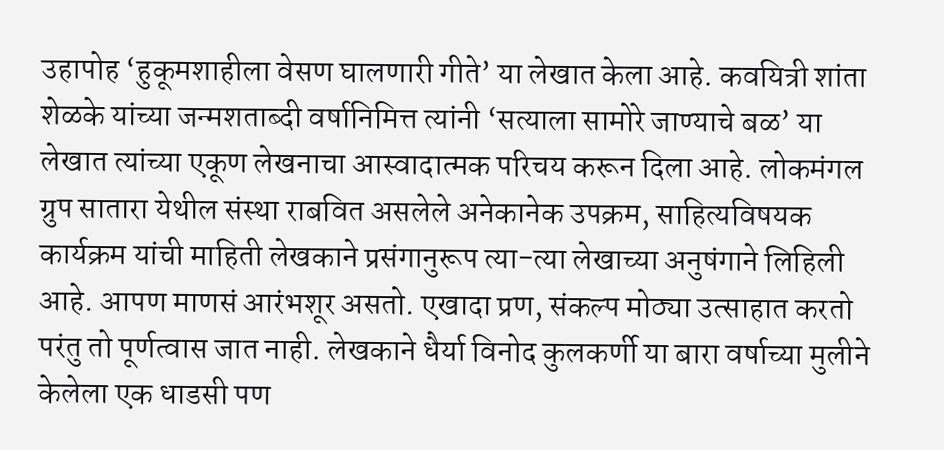उहापोह ‌‘हुकूमशाहीला वेसण घालणारी गीते‌’ या लेखात केला आहे. कवयित्री शांता शेळके यांच्या जन्मशताब्दी वर्षानिमित्त त्यांनी ‌‘सत्याला सामोरे जाण्याचे बळ‌’ या लेखात त्यांच्या एकूण लेखनाचा आस्वादात्मक परिचय करून दिला आहे. लोकमंगल ग्रुप सातारा येथील संस्था राबवित असलेले अनेकानेक उपक्रम, साहित्यविषयक कार्यक्रम यांची माहिती लेखकाने प्रसंगानुरूप त्या-त्या लेखाच्या अनुषंगाने लिहिली आहे. आपण माणसं आरंभशूर असतो. एखादा प्रण, संकल्प मोठ्या उत्साहात करतो परंतु तो पूर्णत्वास जात नाही. लेखकाने धैर्या विनोद कुलकर्णी या बारा वर्षाच्या मुलीने केलेला एक धाडसी पण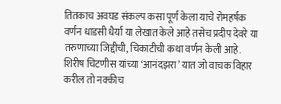तितकाच अवघड संकल्प कसा पूर्ण केला याचे रोमहर्षक वर्णन धाडसी धैर्या या लेखात केले आहे तसेच प्रदीप देवरे या तरुणाच्या जिद्दीची, चिकाटीची कथा वर्णन केली आहे. शिरीष चिटणीस यांच्या ‌‘आनंदझरा‌’ यात जो वाचक विहार करील तो नक्कीच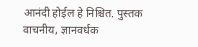आनंदी होईल हे निश्चित. पुस्तक वाचनीय, ज्ञानवर्धक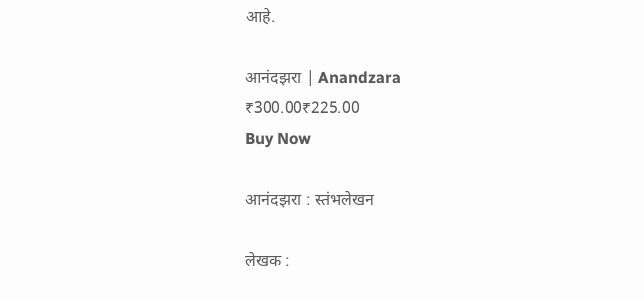आहे.

आनंदझरा | Anandzara
₹300.00₹225.00
Buy Now

आनंदझरा : स्तंभलेखन

लेखक :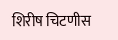शिरीष चिटणीस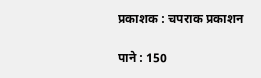प्रकाशक : चपराक प्रकाशन

पाने : 150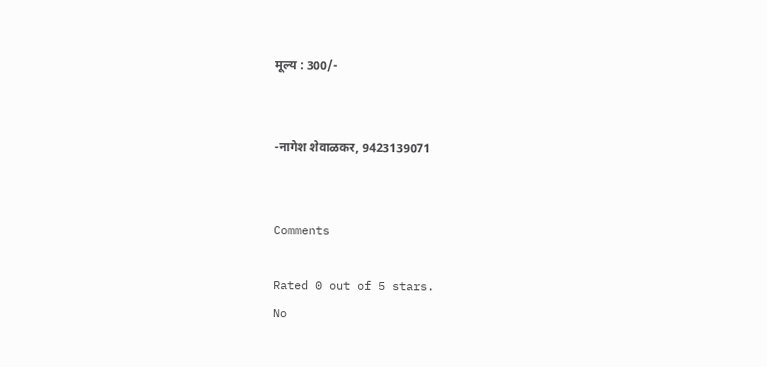मूल्य : 300/-


-नागेश शेवाळकर, 9423139071


Comments

Rated 0 out of 5 stars.
No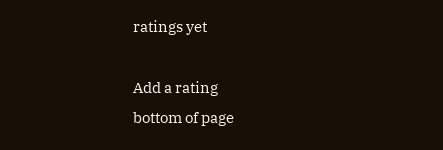ratings yet

Add a rating
bottom of page